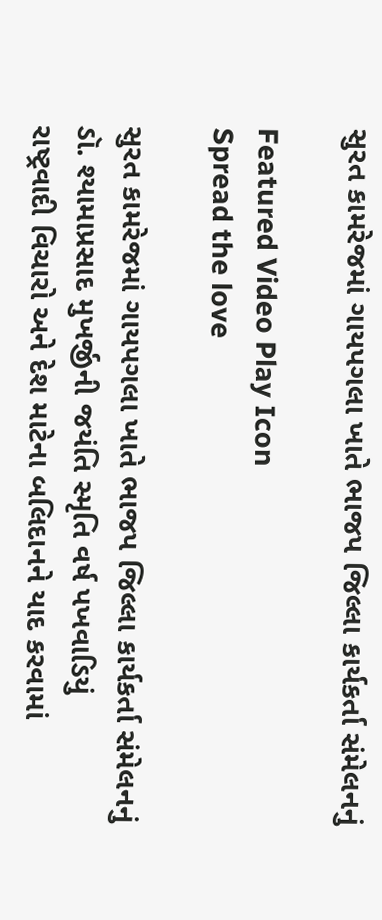સુરત કામરેજમાં ગાયપગલા ખાતે ભાજપ જિલ્લા કાર્યકર્તા સંમેલનનું

Featured Video Play Icon
Spread the love

સુરત કામરેજમાં ગાયપગલા ખાતે ભાજપ જિલ્લા કાર્યકર્તા સંમેલનનું
ડૉ. શ્યામાપ્રસાદ મુખર્જીની જયંતિ સ્મૃતિ વર્ષ પખવાડિયું
રાષ્ટ્રવાદી વિચારો અને દેશ માટેના બલિદાનને યાદ કરવામાં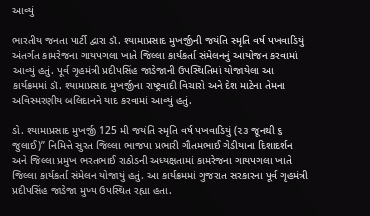આવ્યું

ભારતીય જનતા પાર્ટી દ્વારા ડૉ. શ્યામાપ્રસાદ મુખર્જીની જયંતિ સ્મૃતિ વર્ષ પખવાડિયું અંતર્ગત કામરેજના ગાયપગલા ખાતે જિલ્લા કાર્યકર્તા સંમેલનનું આયોજન કરવામાં આવ્યું હતું. પૂર્વ ગૃહમંત્રી પ્રદીપસિંહ જાડેજાની ઉપસ્થિતિમાં યોજાયેલા આ કાર્યક્રમમાં ડૉ. શ્યામાપ્રસાદ મુખર્જીના રાષ્ટ્રવાદી વિચારો અને દેશ માટેના તેમના અવિસ્મરણીય બલિદાનને યાદ કરવામાં આવ્યું હતું.

ડો. શ્યામાપ્રસાદ મુખર્જી 125 મી જયંતિ સ્મૃતિ વર્ષ પખવાડિયું (૨૩ જૂનથી ૬ જુલાઈ)” નિમિત્તે સુરત જિલ્લા ભાજપા પ્રભારી ગૌતમભાઈ ગેડીયાના દિશાદર્શન અને જિલ્લા પ્રમુખ ભરતભાઈ રાઠોડની અધ્યક્ષતામાં કામરેજના ગાયપગલા ખાતે જિલ્લા કાર્યકર્તા સંમેલન યોજાયું હતું. આ કાર્યક્રમમાં ગુજરાત સરકારના પૂર્વ ગૃહમંત્રી પ્રદીપસિંહ જાડેજા મુખ્ય ઉપસ્થિત રહ્યા હતા.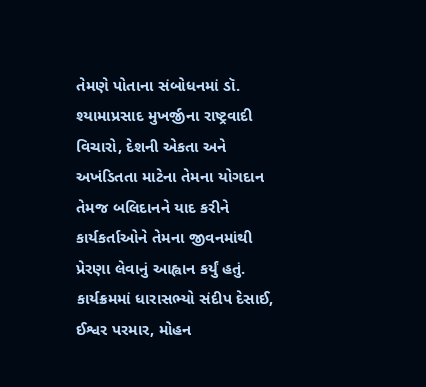તેમણે પોતાના સંબોધનમાં ડૉ. શ્યામાપ્રસાદ મુખર્જીના રાષ્ટ્રવાદી વિચારો, દેશની એકતા અને અખંડિતતા માટેના તેમના યોગદાન તેમજ બલિદાનને યાદ કરીને કાર્યકર્તાઓને તેમના જીવનમાંથી પ્રેરણા લેવાનું આહ્વાન કર્યું હતું. કાર્યક્રમમાં ધારાસભ્યો સંદીપ દેસાઈ, ઈશ્વર પરમાર, મોહન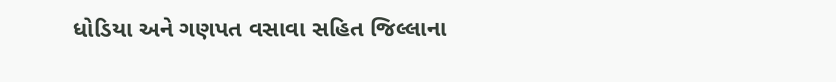ધોડિયા અને ગણપત વસાવા સહિત જિલ્લાના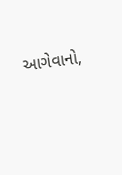આગેવાનો,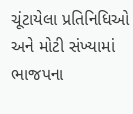ચૂંટાયેલા પ્રતિનિધિઓ અને મોટી સંખ્યામાં ભાજપના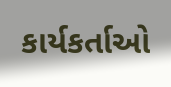કાર્યકર્તાઓ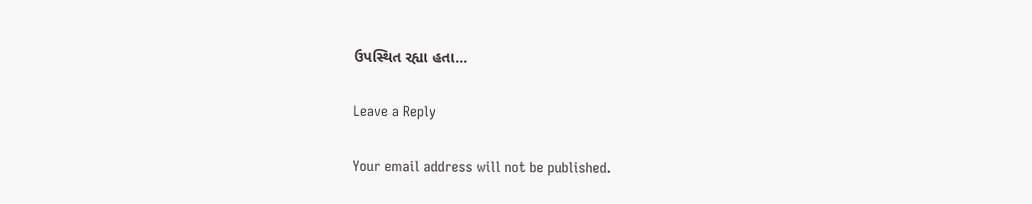ઉપસ્થિત રહ્યા હતા…

Leave a Reply

Your email address will not be published.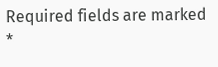Required fields are marked *